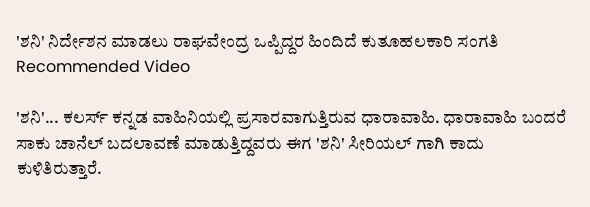'ಶನಿ' ನಿರ್ದೇಶನ ಮಾಡಲು ರಾಘವೇಂದ್ರ ಒಪ್ಪಿದ್ದರ ಹಿಂದಿದೆ ಕುತೂಹಲಕಾರಿ ಸಂಗತಿ
Recommended Video

'ಶನಿ'... ಕಲರ್ಸ್ ಕನ್ನಡ ವಾಹಿನಿಯಲ್ಲಿ ಪ್ರಸಾರವಾಗುತ್ತಿರುವ ಧಾರಾವಾಹಿ. ಧಾರಾವಾಹಿ ಬಂದರೆ ಸಾಕು ಚಾನೆಲ್ ಬದಲಾವಣೆ ಮಾಡುತ್ತಿದ್ದವರು ಈಗ 'ಶನಿ' ಸೀರಿಯಲ್ ಗಾಗಿ ಕಾದು ಕುಳಿತಿರುತ್ತಾರೆ.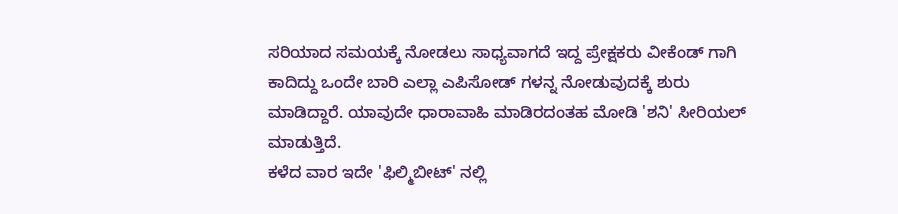ಸರಿಯಾದ ಸಮಯಕ್ಕೆ ನೋಡಲು ಸಾಧ್ಯವಾಗದೆ ಇದ್ದ ಪ್ರೇಕ್ಷಕರು ವೀಕೆಂಡ್ ಗಾಗಿ ಕಾದಿದ್ದು ಒಂದೇ ಬಾರಿ ಎಲ್ಲಾ ಎಪಿಸೋಡ್ ಗಳನ್ನ ನೋಡುವುದಕ್ಕೆ ಶುರು ಮಾಡಿದ್ದಾರೆ. ಯಾವುದೇ ಧಾರಾವಾಹಿ ಮಾಡಿರದಂತಹ ಮೋಡಿ 'ಶನಿ' ಸೀರಿಯಲ್ ಮಾಡುತ್ತಿದೆ.
ಕಳೆದ ವಾರ ಇದೇ 'ಫಿಲ್ಮಿಬೀಟ್' ನಲ್ಲಿ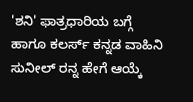'ಶನಿ' ಫಾತ್ರಧಾರಿಯ ಬಗ್ಗೆ ಹಾಗೂ ಕಲರ್ಸ್ ಕನ್ನಡ ವಾಹಿನಿ ಸುನೀಲ್ ರನ್ನ ಹೇಗೆ ಆಯ್ಕೆ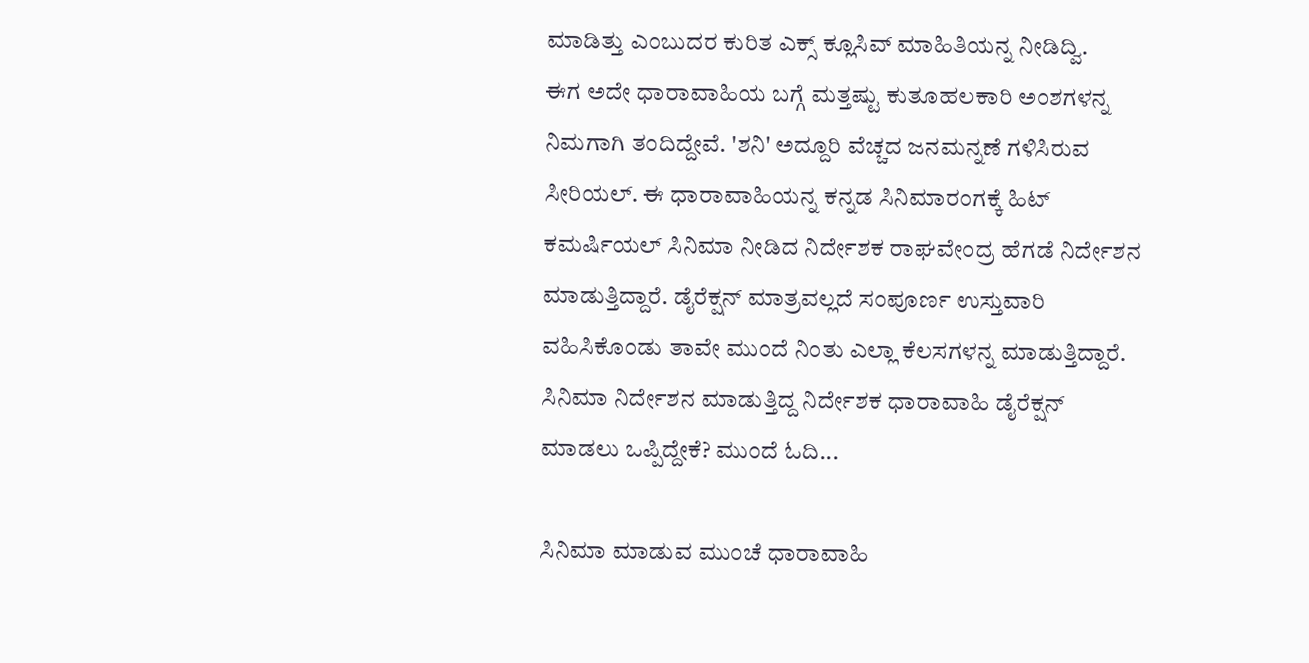ಮಾಡಿತ್ತು ಎಂಬುದರ ಕುರಿತ ಎಕ್ಸ್ ಕ್ಲೂಸಿವ್ ಮಾಹಿತಿಯನ್ನ ನೀಡಿದ್ವಿ.
ಈಗ ಅದೇ ಧಾರಾವಾಹಿಯ ಬಗ್ಗೆ ಮತ್ತಷ್ಟು ಕುತೂಹಲಕಾರಿ ಅಂಶಗಳನ್ನ ನಿಮಗಾಗಿ ತಂದಿದ್ದೇವೆ. 'ಶನಿ' ಅದ್ದೂರಿ ವೆಚ್ಚದ ಜನಮನ್ನಣೆ ಗಳಿಸಿರುವ ಸೀರಿಯಲ್. ಈ ಧಾರಾವಾಹಿಯನ್ನ ಕನ್ನಡ ಸಿನಿಮಾರಂಗಕ್ಕೆ ಹಿಟ್ ಕಮರ್ಷಿಯಲ್ ಸಿನಿಮಾ ನೀಡಿದ ನಿರ್ದೇಶಕ ರಾಘವೇಂದ್ರ ಹೆಗಡೆ ನಿರ್ದೇಶನ ಮಾಡುತ್ತಿದ್ದಾರೆ. ಡೈರೆಕ್ಷನ್ ಮಾತ್ರವಲ್ಲದೆ ಸಂಪೂರ್ಣ ಉಸ್ತುವಾರಿ ವಹಿಸಿಕೊಂಡು ತಾವೇ ಮುಂದೆ ನಿಂತು ಎಲ್ಲಾ ಕೆಲಸಗಳನ್ನ ಮಾಡುತ್ತಿದ್ದಾರೆ. ಸಿನಿಮಾ ನಿರ್ದೇಶನ ಮಾಡುತ್ತಿದ್ದ ನಿರ್ದೇಶಕ ಧಾರಾವಾಹಿ ಡೈರೆಕ್ಷನ್ ಮಾಡಲು ಒಪ್ಪಿದ್ದೇಕೆ? ಮುಂದೆ ಓದಿ...

ಸಿನಿಮಾ ಮಾಡುವ ಮುಂಚೆ ಧಾರಾವಾಹಿ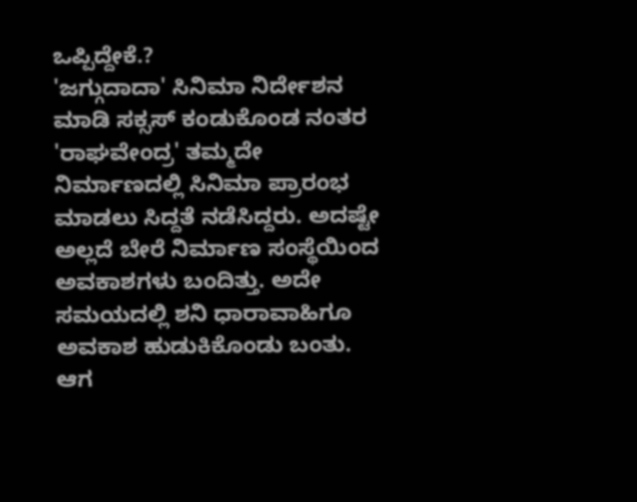ಒಪ್ಪಿದ್ದೇಕೆ.?
'ಜಗ್ಗುದಾದಾ' ಸಿನಿಮಾ ನಿರ್ದೇಶನ ಮಾಡಿ ಸಕ್ಸಸ್ ಕಂಡುಕೊಂಡ ನಂತರ 'ರಾಘವೇಂದ್ರ' ತಮ್ಮದೇ ನಿರ್ಮಾಣದಲ್ಲಿ ಸಿನಿಮಾ ಪ್ರಾರಂಭ ಮಾಡಲು ಸಿದ್ದತೆ ನಡೆಸಿದ್ದರು. ಅದಷ್ಟೇ ಅಲ್ಲದೆ ಬೇರೆ ನಿರ್ಮಾಣ ಸಂಸ್ಥೆಯಿಂದ ಅವಕಾಶಗಳು ಬಂದಿತ್ತು. ಅದೇ ಸಮಯದಲ್ಲಿ ಶನಿ ಧಾರಾವಾಹಿಗೂ ಅವಕಾಶ ಹುಡುಕಿಕೊಂಡು ಬಂತು. ಆಗ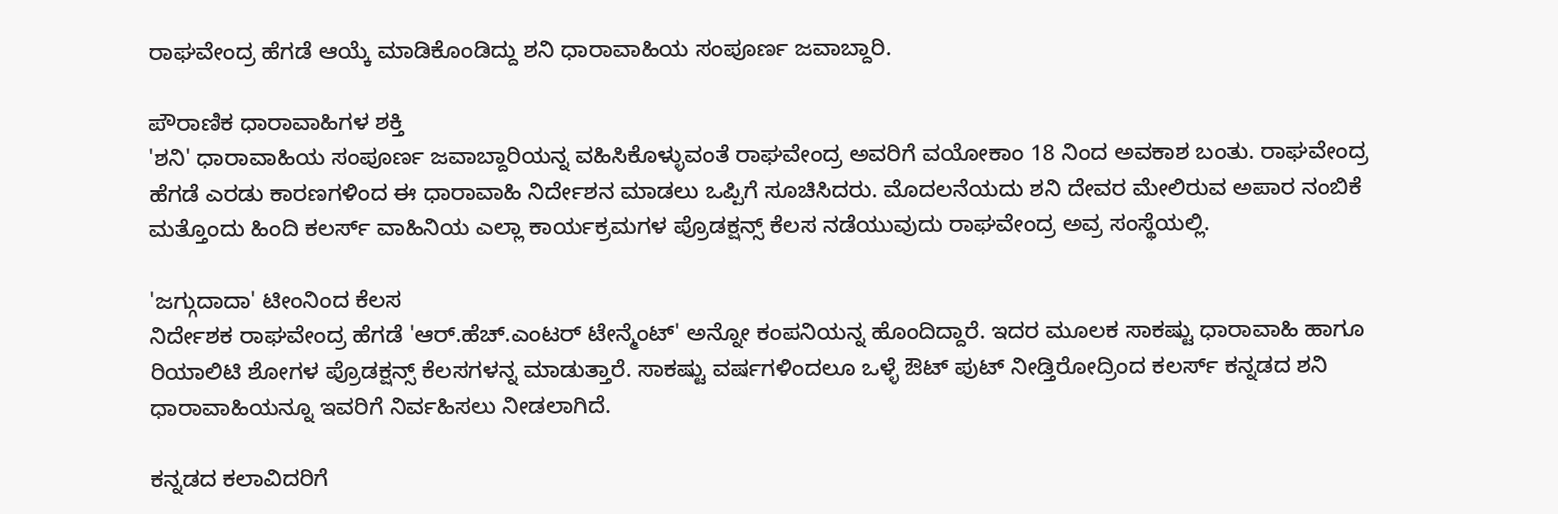ರಾಘವೇಂದ್ರ ಹೆಗಡೆ ಆಯ್ಕೆ ಮಾಡಿಕೊಂಡಿದ್ದು ಶನಿ ಧಾರಾವಾಹಿಯ ಸಂಪೂರ್ಣ ಜವಾಬ್ದಾರಿ.

ಪೌರಾಣಿಕ ಧಾರಾವಾಹಿಗಳ ಶಕ್ತಿ
'ಶನಿ' ಧಾರಾವಾಹಿಯ ಸಂಪೂರ್ಣ ಜವಾಬ್ದಾರಿಯನ್ನ ವಹಿಸಿಕೊಳ್ಳುವಂತೆ ರಾಘವೇಂದ್ರ ಅವರಿಗೆ ವಯೋಕಾಂ 18 ನಿಂದ ಅವಕಾಶ ಬಂತು. ರಾಘವೇಂದ್ರ ಹೆಗಡೆ ಎರಡು ಕಾರಣಗಳಿಂದ ಈ ಧಾರಾವಾಹಿ ನಿರ್ದೇಶನ ಮಾಡಲು ಒಪ್ಪಿಗೆ ಸೂಚಿಸಿದರು. ಮೊದಲನೆಯದು ಶನಿ ದೇವರ ಮೇಲಿರುವ ಅಪಾರ ನಂಬಿಕೆ ಮತ್ತೊಂದು ಹಿಂದಿ ಕಲರ್ಸ್ ವಾಹಿನಿಯ ಎಲ್ಲಾ ಕಾರ್ಯಕ್ರಮಗಳ ಪ್ರೊಡಕ್ಷನ್ಸ್ ಕೆಲಸ ನಡೆಯುವುದು ರಾಘವೇಂದ್ರ ಅವ್ರ ಸಂಸ್ಥೆಯಲ್ಲಿ.

'ಜಗ್ಗುದಾದಾ' ಟೀಂನಿಂದ ಕೆಲಸ
ನಿರ್ದೇಶಕ ರಾಘವೇಂದ್ರ ಹೆಗಡೆ 'ಆರ್.ಹೆಚ್.ಎಂಟರ್ ಟೇನ್ಮೆಂಟ್' ಅನ್ನೋ ಕಂಪನಿಯನ್ನ ಹೊಂದಿದ್ದಾರೆ. ಇದರ ಮೂಲಕ ಸಾಕಷ್ಟು ಧಾರಾವಾಹಿ ಹಾಗೂ ರಿಯಾಲಿಟಿ ಶೋಗಳ ಪ್ರೊಡಕ್ಷನ್ಸ್ ಕೆಲಸಗಳನ್ನ ಮಾಡುತ್ತಾರೆ. ಸಾಕಷ್ಟು ವರ್ಷಗಳಿಂದಲೂ ಒಳ್ಳೆ ಔಟ್ ಪುಟ್ ನೀಡ್ತಿರೋದ್ರಿಂದ ಕಲರ್ಸ್ ಕನ್ನಡದ ಶನಿ ಧಾರಾವಾಹಿಯನ್ನೂ ಇವರಿಗೆ ನಿರ್ವಹಿಸಲು ನೀಡಲಾಗಿದೆ.

ಕನ್ನಡದ ಕಲಾವಿದರಿಗೆ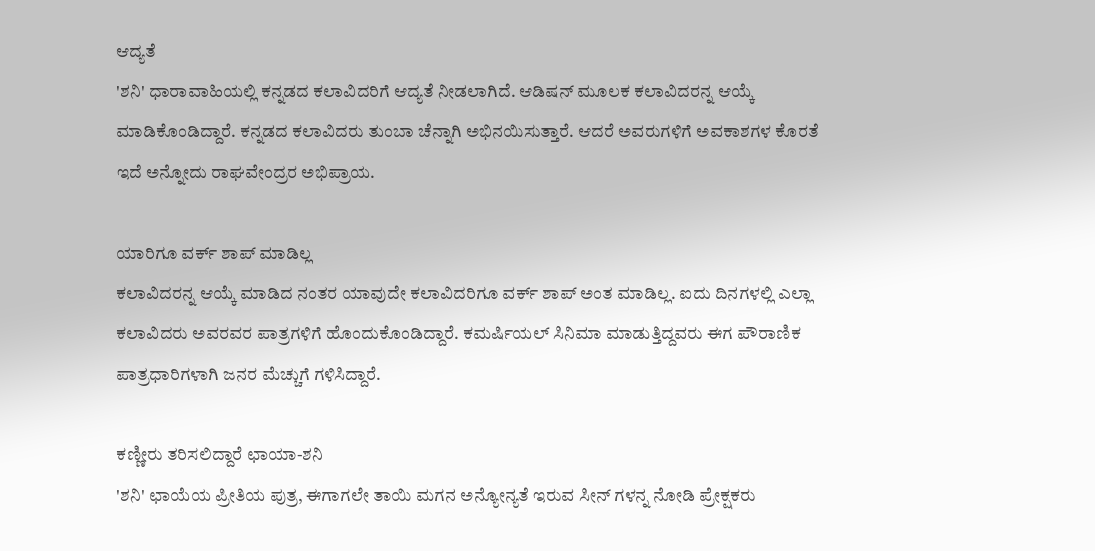ಆದ್ಯತೆ
'ಶನಿ' ಧಾರಾವಾಹಿಯಲ್ಲಿ ಕನ್ನಡದ ಕಲಾವಿದರಿಗೆ ಆದ್ಯತೆ ನೀಡಲಾಗಿದೆ. ಆಡಿಷನ್ ಮೂಲಕ ಕಲಾವಿದರನ್ನ ಆಯ್ಕೆ ಮಾಡಿಕೊಂಡಿದ್ದಾರೆ. ಕನ್ನಡದ ಕಲಾವಿದರು ತುಂಬಾ ಚೆನ್ನಾಗಿ ಅಭಿನಯಿಸುತ್ತಾರೆ. ಆದರೆ ಅವರುಗಳಿಗೆ ಅವಕಾಶಗಳ ಕೊರತೆ ಇದೆ ಅನ್ನೋದು ರಾಘವೇಂದ್ರರ ಅಭಿಪ್ರಾಯ.

ಯಾರಿಗೂ ವರ್ಕ್ ಶಾಪ್ ಮಾಡಿಲ್ಲ
ಕಲಾವಿದರನ್ನ ಆಯ್ಕೆ ಮಾಡಿದ ನಂತರ ಯಾವುದೇ ಕಲಾವಿದರಿಗೂ ವರ್ಕ್ ಶಾಪ್ ಅಂತ ಮಾಡಿಲ್ಲ. ಐದು ದಿನಗಳಲ್ಲಿ ಎಲ್ಲಾ ಕಲಾವಿದರು ಅವರವರ ಪಾತ್ರಗಳಿಗೆ ಹೊಂದುಕೊಂಡಿದ್ದಾರೆ. ಕಮರ್ಷಿಯಲ್ ಸಿನಿಮಾ ಮಾಡುತ್ತಿದ್ದವರು ಈಗ ಪೌರಾಣಿಕ ಪಾತ್ರಧಾರಿಗಳಾಗಿ ಜನರ ಮೆಚ್ಚುಗೆ ಗಳಿಸಿದ್ದಾರೆ.

ಕಣ್ಣೀರು ತರಿಸಲಿದ್ದಾರೆ ಛಾಯಾ-ಶನಿ
'ಶನಿ' ಛಾಯೆಯ ಪ್ರೀತಿಯ ಪುತ್ರ, ಈಗಾಗಲೇ ತಾಯಿ ಮಗನ ಅನ್ಯೋನ್ಯತೆ ಇರುವ ಸೀನ್ ಗಳನ್ನ ನೋಡಿ ಪ್ರೇಕ್ಷಕರು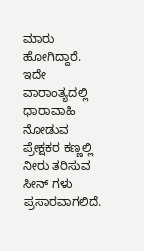ಮಾರು ಹೋಗಿದ್ದಾರೆ. ಇದೇ ವಾರಾಂತ್ಯದಲ್ಲಿ ಧಾರಾವಾಹಿ ನೋಡುವ ಪ್ರೇಕ್ಷಕರ ಕಣ್ಣಲ್ಲಿ ನೀರು ತರಿಸುವ ಸೀನ್ ಗಳು ಪ್ರಸಾರವಾಗಲಿದೆ.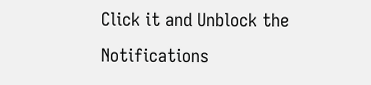Click it and Unblock the Notifications